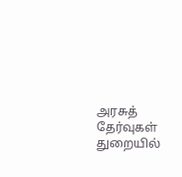அரசுத் தேர்வுகள் துறையில்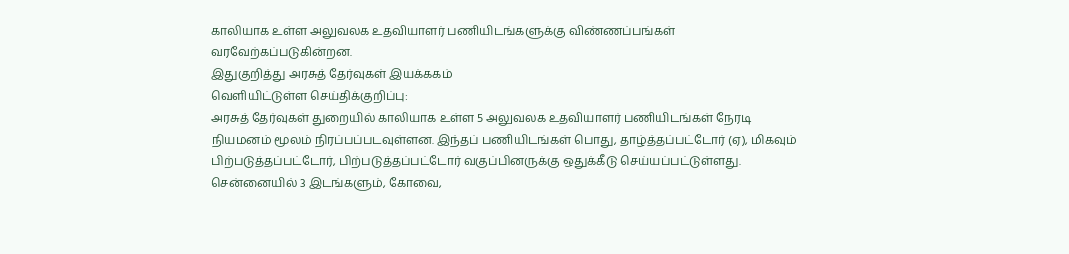காலியாக உள்ள அலுவலக உதவியாளர் பணியிடங்களுக்கு விண்ணப்பங்கள் வரவேற்கப்படுகின்றன.
இதுகுறித்து அரசுத் தேர்வுகள் இயக்ககம்
வெளியிட்டுள்ள செய்திக்குறிப்பு:
அரசுத் தேர்வுகள் துறையில் காலியாக உள்ள 5 அலுவலக உதவியாளர் பணியிடங்கள் நேரடி நியமனம் மூலம் நிரப்பப்படவுள்ளன. இந்தப் பணியிடங்கள் பொது, தாழ்த்தப்பட்டோர் (ஏ), மிகவும் பிற்படுத்தப்பட்டோர், பிற்படுத்தப்பட்டோர் வகுப்பினருக்கு ஒதுக்கீடு செய்யப்பட்டுள்ளது.
சென்னையில் 3 இடங்களும், கோவை,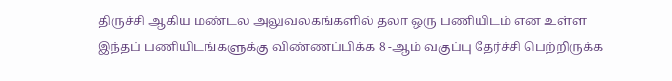திருச்சி ஆகிய மண்டல அலுவலகங்களில் தலா ஒரு பணியிடம் என உள்ள இந்தப் பணியிடங்களுக்கு விண்ணப்பிக்க 8 -ஆம் வகுப்பு தேர்ச்சி பெற்றிருக்க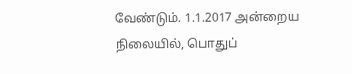வேண்டும். 1.1.2017 அன்றைய நிலையில், பொதுப்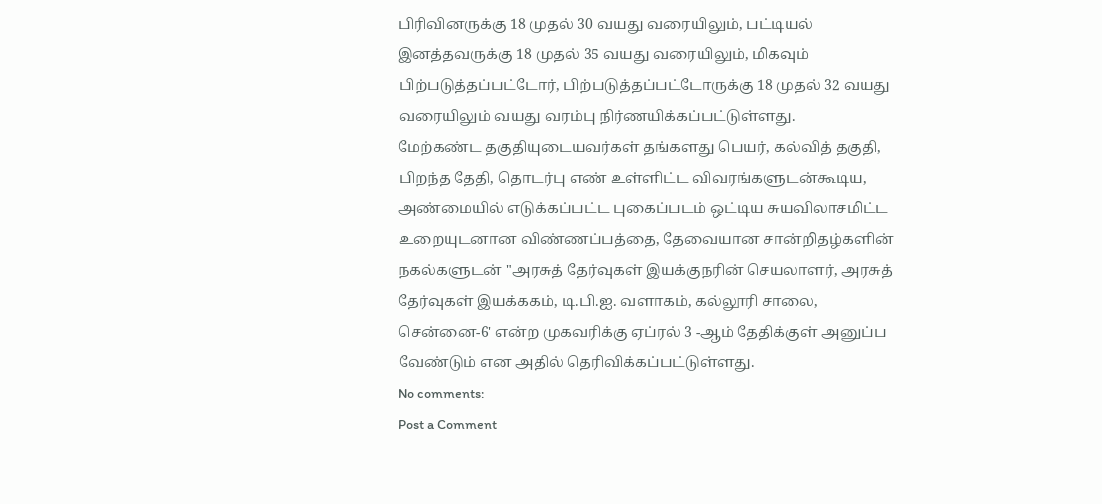பிரிவினருக்கு 18 முதல் 30 வயது வரையிலும், பட்டியல் இனத்தவருக்கு 18 முதல் 35 வயது வரையிலும், மிகவும் பிற்படுத்தப்பட்டோர், பிற்படுத்தப்பட்டோருக்கு 18 முதல் 32 வயது வரையிலும் வயது வரம்பு நிர்ணயிக்கப்பட்டுள்ளது.
மேற்கண்ட தகுதியுடையவர்கள் தங்களது பெயர், கல்வித் தகுதி, பிறந்த தேதி, தொடர்பு எண் உள்ளிட்ட விவரங்களுடன்கூடிய, அண்மையில் எடுக்கப்பட்ட புகைப்படம் ஒட்டிய சுயவிலாசமிட்ட உறையுடனான விண்ணப்பத்தை, தேவையான சான்றிதழ்களின் நகல்களுடன் "அரசுத் தேர்வுகள் இயக்குநரின் செயலாளர், அரசுத் தேர்வுகள் இயக்ககம், டி.பி.ஐ. வளாகம், கல்லூரி சாலை, சென்னை-6' என்ற முகவரிக்கு ஏப்ரல் 3 -ஆம் தேதிக்குள் அனுப்ப வேண்டும் என அதில் தெரிவிக்கப்பட்டுள்ளது.
No comments:
Post a Comment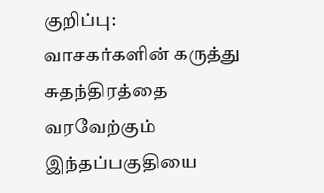குறிப்பு:
வாசகர்களின் கருத்து சுதந்திரத்தை வரவேற்கும் இந்தப்பகுதியை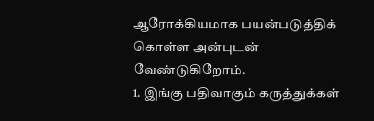ஆரோக்கியமாக பயன்படுத்திக் கொள்ள அன்புடன் வேண்டுகிறோம்.
1. இங்கு பதிவாகும் கருத்துக்கள்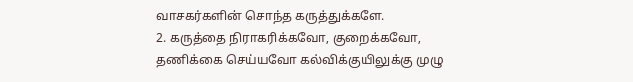வாசகர்களின் சொந்த கருத்துக்களே.
2. கருத்தை நிராகரிக்கவோ, குறைக்கவோ, தணிக்கை செய்யவோ கல்விக்குயிலுக்கு முழு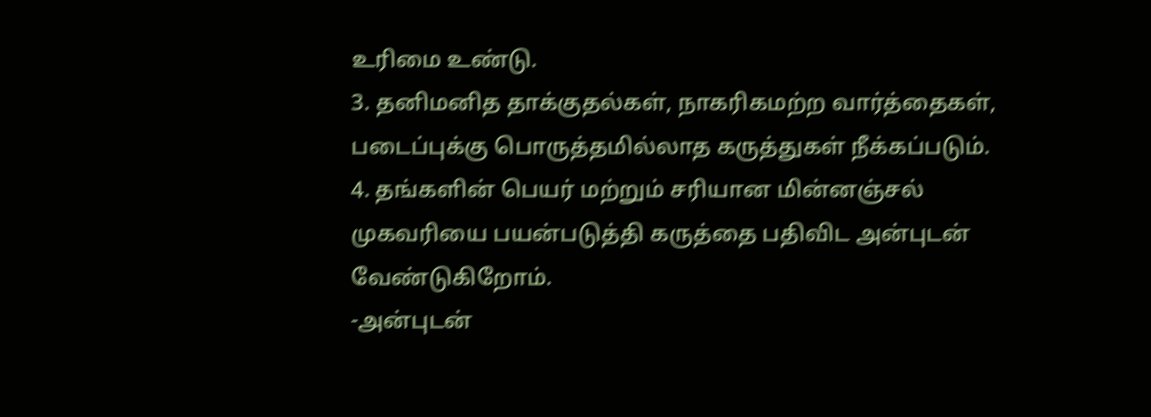உரிமை உண்டு.
3. தனிமனித தாக்குதல்கள், நாகரிகமற்ற வார்த்தைகள், படைப்புக்கு பொருத்தமில்லாத கருத்துகள் நீக்கப்படும்.
4. தங்களின் பெயர் மற்றும் சரியான மின்னஞ்சல் முகவரியை பயன்படுத்தி கருத்தை பதிவிட அன்புடன் வேண்டுகிறோம்.
-அன்புடன்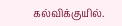கல்விக்குயில்.